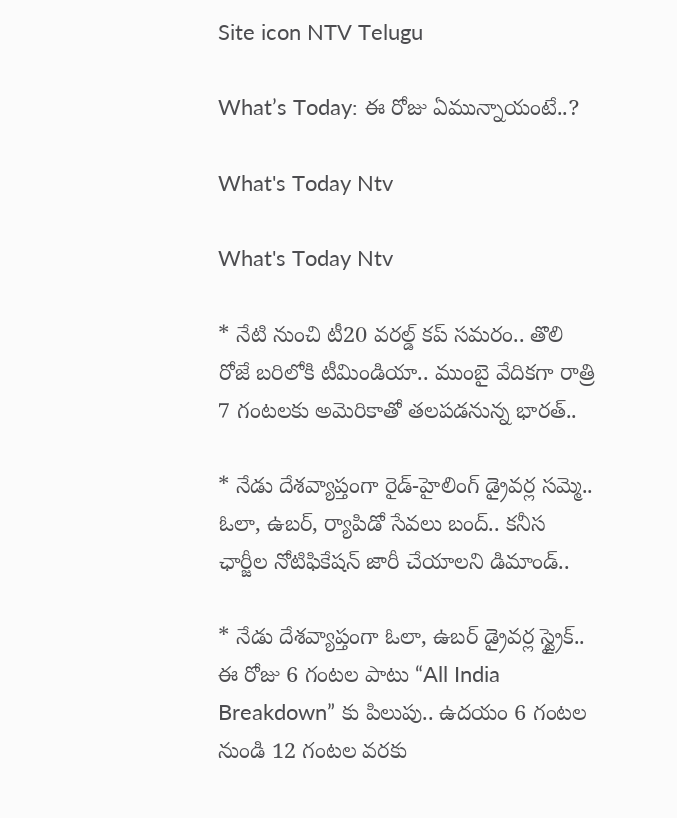Site icon NTV Telugu

What’s Today: ఈ రోజు ఏమున్నాయంటే..?

What's Today Ntv

What's Today Ntv

* నేటి నుంచి టీ20 వరల్డ్‌ కప్‌ సమరం.. తొలి రోజే బరిలోకి టీమిండియా.. ముంబై వేదికగా రాత్రి 7 గంటలకు అమెరికాతో తలపడనున్న భారత్..

* నేడు దేశవ్యాప్తంగా రైడ్-హైలింగ్‌ డ్రైవర్ల సమ్మె.. ఓలా, ఉబర్‌, ర్యాపిడో సేవలు బంద్.. కనీస ఛార్జీల నోటిఫికేషన్‌ జారీ చేయాలని డిమాండ్‌..

* నేడు దేశవ్యాప్తంగా ఓలా, ఉబర్ డ్రైవర్ల స్ట్రైక్.. ఈ రోజు 6 గంటల పాటు “All India Breakdown” కు పిలుపు.. ఉదయం 6 గంటల నుండి 12 గంటల వరకు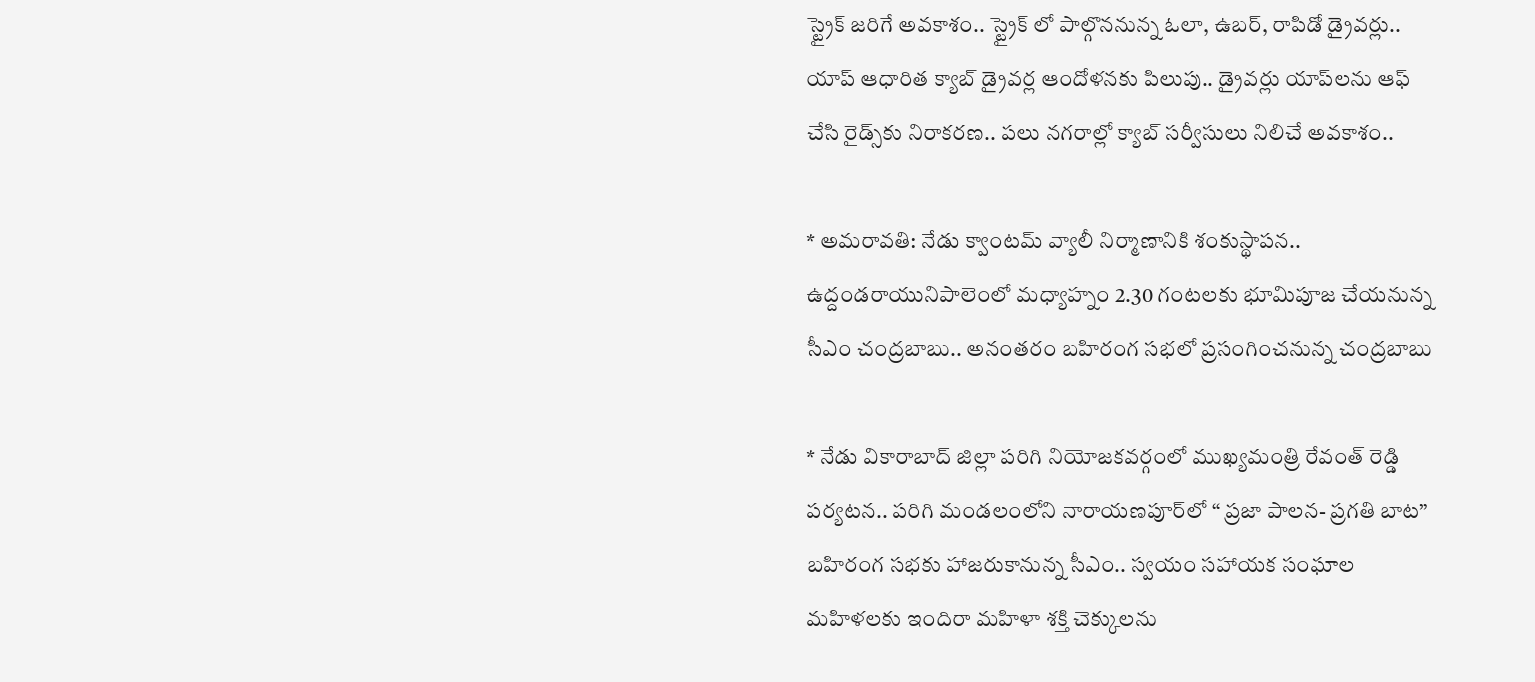స్ట్రైక్ జరిగే అవకాశం.. స్ట్రైక్ లో పాల్గొననున్న ఓలా, ఉబర్, రాపిడో డ్రైవర్లు.. యాప్ ఆధారిత క్యాబ్ డ్రైవర్ల ఆందోళనకు పిలుపు.. డ్రైవర్లు యాప్‌లను ఆఫ్ చేసి రైడ్స్‌కు నిరాకరణ.. పలు నగరాల్లో క్యాబ్ సర్వీసులు నిలిచే అవకాశం..

* అమరావతి: నేడు క్వాంటమ్‌ వ్యాలీ నిర్మాణానికి శంకుస్థాపన.. ఉద్దండరాయునిపాలెంలో మధ్యాహ్నం 2.30 గంటలకు భూమిపూజ చేయనున్న సీఎం చంద్రబాబు.. అనంతరం బహిరంగ సభలో ప్రసంగించనున్న చంద్రబాబు

* నేడు వికారాబాద్ జిల్లా పరిగి నియోజకవర్గంలో ముఖ్యమంత్రి రేవంత్ రెడ్డి పర్యటన.. పరిగి మండలంలోని నారాయణపూర్‌లో “ ప్రజా పాలన- ప్రగతి బాట” బహిరంగ సభకు హాజరుకానున్న సీఎం.. స్వయం సహాయక సంఘాల మహిళలకు ఇందిరా మహిళా శక్తి చెక్కులను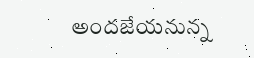అందజేయనున్న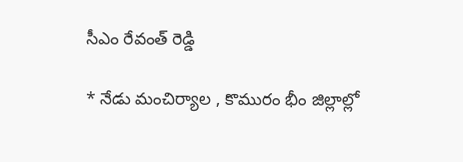సీఎం రేవంత్‌ రెడ్డి

* నేడు మంచిర్యాల , కొమురం భీం జిల్లాల్లో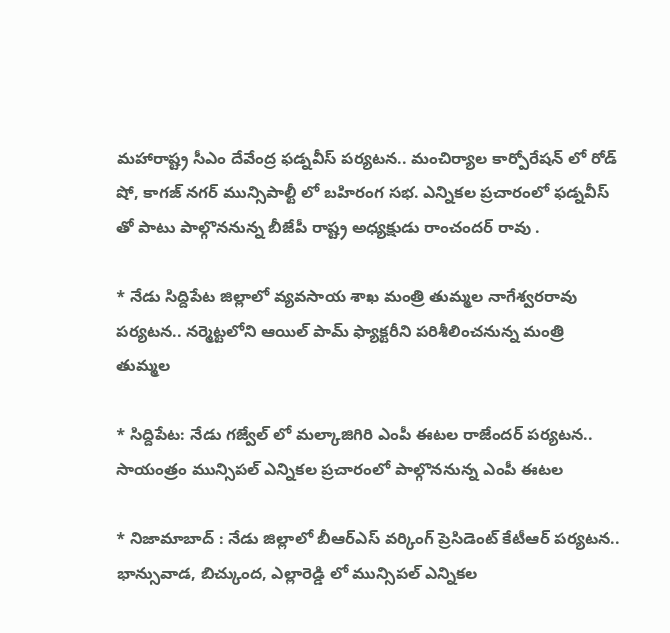మహారాష్ట్ర సీఎం దేవేంద్ర ఫడ్నవీస్ పర్యటన.. మంచిర్యాల కార్పోరేషన్ లో రోడ్ షో, కాగజ్ నగర్ మున్సిపాల్టీ లో బహిరంగ సభ. ఎన్నికల ప్రచారంలో ఫడ్నవీస్ తో పాటు పాల్గొననున్న బీజేపీ రాష్ట్ర అధ్యక్షుడు రాంచందర్ రావు .

* నేడు సిద్దిపేట జిల్లాలో వ్యవసాయ శాఖ మంత్రి తుమ్మల నాగేశ్వరరావు పర్యటన.. నర్మెట్టలోని ఆయిల్ పామ్ ఫ్యాక్టరీని పరిశీలించనున్న మంత్రి తుమ్మల

* సిద్దిపేట: నేడు గజ్వేల్ లో మల్కాజిగిరి ఎంపీ ఈటల రాజేందర్ పర్యటన.. సాయంత్రం మున్సిపల్ ఎన్నికల ప్రచారంలో పాల్గొననున్న ఎంపీ ఈటల

* నిజామాబాద్ : నేడు జిల్లాలో బీఆర్ఎస్‌ వర్కింగ్ ప్రెసిడెంట్ కేటీఆర్ పర్యటన.. భాన్సువాడ, బిచ్కుంద, ఎల్లారెడ్డి లో మున్సిపల్ ఎన్నికల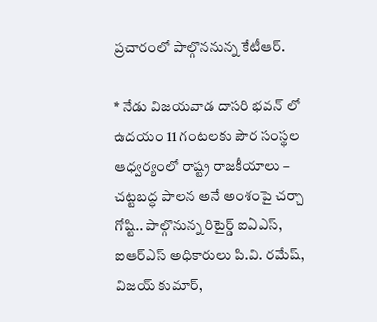ప్రచారంలో పాల్గొననున్న కేటీఆర్.

* నేడు విజయవాడ దాసరి భవన్ లో ఉదయం 11 గంటలకు పౌర సంస్థల ఆధ్వర్యంలో రాష్ట్ర రాజకీయాలు – చట్టబద్ధ పాలన అనే అంశంపై చర్చా గోష్టి.. పాల్గొనున్న రిటైర్డ్ ఐఏఎస్, ఐఆర్ఎస్ అధికారులు పి.వి. రమేష్, విజయ్ కుమార్,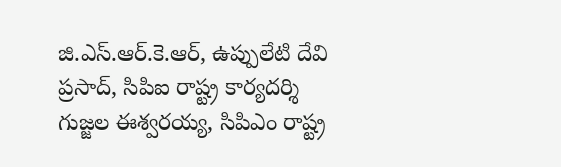జి.ఎస్.ఆర్.కె.ఆర్, ఉప్పులేటి దేవి ప్రసాద్, సిపిఐ రాష్ట్ర కార్యదర్శి గుజ్జల ఈశ్వరయ్య, సిపిఎం రాష్ట్ర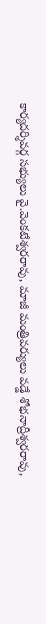కార్యదర్శివర్గ సభ్యులు వై.వెంకటేశ్వరరావు, మాజీ మంత్రివర్యులు వడ్డే శోభనాద్రీశ్వరరావు,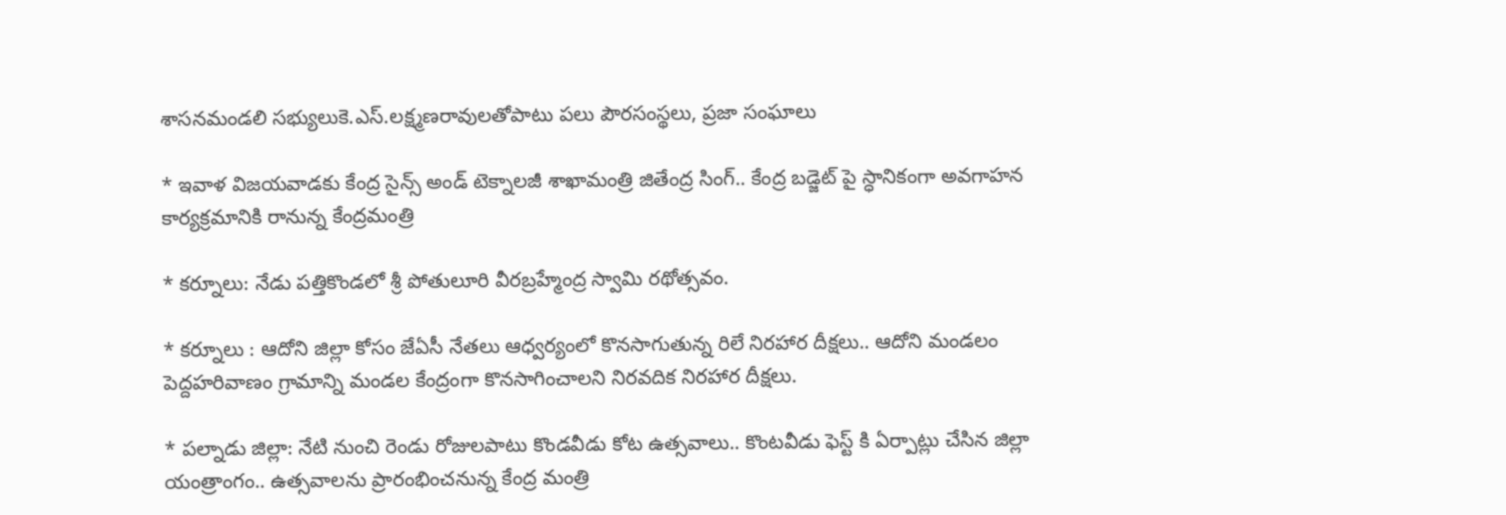శాసనమండలి సభ్యులుకె.ఎస్.లక్ష్మణరావులతోపాటు పలు పౌరసంస్థలు, ప్రజా సంఘాలు

* ఇవాళ విజయవాడకు కేంద్ర సైన్స్ అండ్ టెక్నాలజీ శాఖామంత్రి జితేంద్ర సింగ్.. కేంద్ర బడ్జెట్ పై స్ధానికంగా అవగాహన కార్యక్రమానికి రానున్న కేంద్రమంత్రి

* కర్నూలు: నేడు పత్తికొండలో శ్రీ పోతులూరి వీరబ్రహ్మేంద్ర స్వామి రథోత్సవం.

* కర్నూలు : ఆదోని జిల్లా కోసం జేఏసీ నేతలు ఆధ్వర్యంలో కొనసాగుతున్న రిలే నిరహార దీక్షలు.. ఆదోని మండలం పెద్దహరివాణం గ్రామాన్ని మండల కేంద్రంగా కొనసాగించాలని నిరవదిక నిరహార దీక్షలు.

* పల్నాడు జిల్లా: నేటి నుంచి రెండు రోజులపాటు కొండవీడు కోట ఉత్సవాలు.. కొంటవీడు ఫెస్ట్ కి ఏర్పాట్లు చేసిన జిల్లా యంత్రాంగం.. ఉత్సవాలను ప్రారంభించనున్న కేంద్ర మంత్రి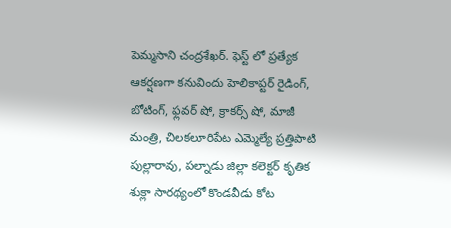పెమ్మసాని చంద్రశేఖర్. ఫెస్ట్ లో ప్రత్యేక ఆకర్షణగా కనువిందు హెలికాప్టర్ రైడింగ్, బోటింగ్, ఫ్లవర్ షో, క్రాకర్స్ షో, మాజీ మంత్రి, చిలకలూరిపేట ఎమ్మెల్యే ప్రత్తిపాటి పుల్లారావు, పల్నాడు జిల్లా కలెక్టర్ కృతిక శుక్లా సారథ్యంలో కొండవీడు కోట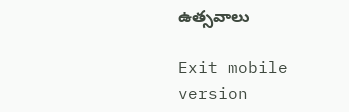ఉత్సవాలు

Exit mobile version